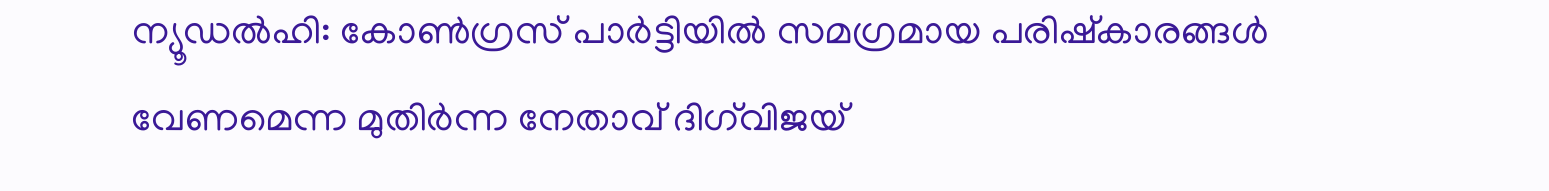ന്യൂഡൽഹി: കോൺഗ്രസ് പാർട്ടിയിൽ സമഗ്രമായ പരിഷ്‌കാരങ്ങൾ വേണമെന്ന മുതിർന്ന നേതാവ് ദിഗ്‌വിജയ്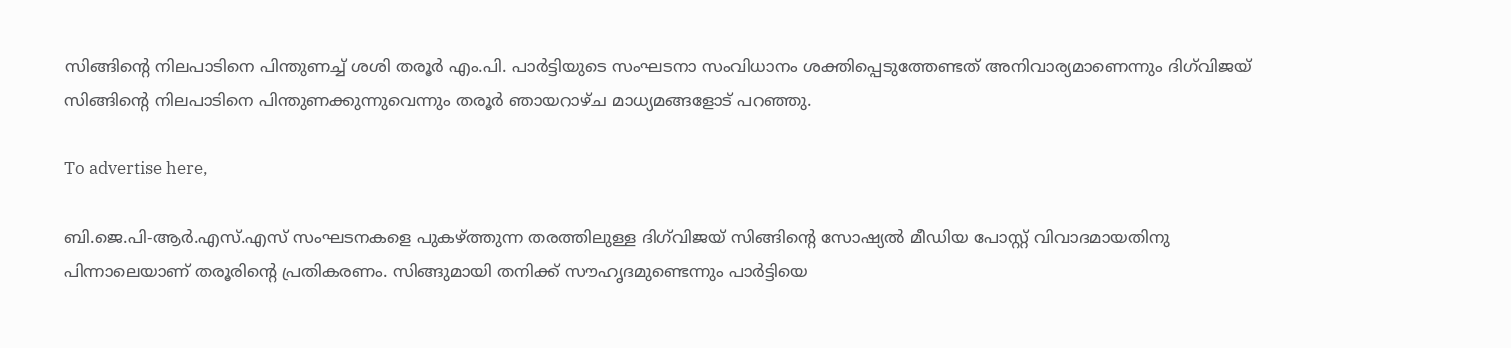സിങ്ങിന്റെ നിലപാടിനെ പിന്തുണച്ച് ശശി തരൂർ എം.പി. പാർട്ടിയുടെ സംഘടനാ സംവിധാനം ശക്തിപ്പെടുത്തേണ്ടത് അനിവാര്യമാണെന്നും ദിഗ്‌വിജയ് സിങ്ങിന്റെ നിലപാടിനെ പിന്തുണക്കുന്നുവെന്നും തരൂർ ഞായറാഴ്ച മാധ്യമങ്ങളോട് പറഞ്ഞു.

To advertise here,

ബി.ജെ.പി-ആർ.എസ്.എസ് സംഘടനകളെ പുകഴ്ത്തുന്ന തരത്തിലുള്ള ദിഗ്‌വിജയ് സിങ്ങിന്റെ സോഷ്യൽ മീഡിയ പോസ്റ്റ് വിവാദമായതിനു പിന്നാലെയാണ് തരൂരിന്റെ പ്രതികരണം. സിങ്ങുമായി തനിക്ക് സൗഹൃദമുണ്ടെന്നും പാർട്ടിയെ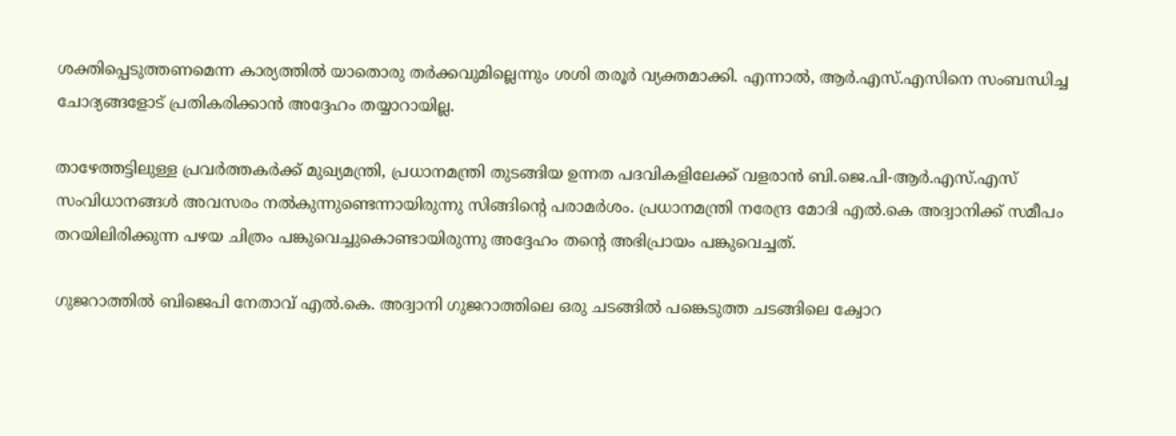ശക്തിപ്പെടുത്തണമെന്ന കാര്യത്തിൽ യാതൊരു തർക്കവുമില്ലെന്നും ശശി തരൂർ വ്യക്തമാക്കി. എന്നാൽ, ആർ.എസ്.എസിനെ സംബന്ധിച്ച ചോദ്യങ്ങളോട് പ്രതികരിക്കാൻ അദ്ദേഹം തയ്യാറായില്ല.

താഴേത്തട്ടിലുള്ള പ്രവർത്തകർക്ക് മുഖ്യമന്ത്രി, പ്രധാനമന്ത്രി തുടങ്ങിയ ഉന്നത പദവികളിലേക്ക് വളരാൻ ബി.ജെ.പി-ആർ.എസ്.എസ് സംവിധാനങ്ങൾ അവസരം നൽകുന്നുണ്ടെന്നായിരുന്നു സിങ്ങിന്റെ പരാമർശം. പ്രധാനമന്ത്രി നരേന്ദ്ര മോദി എൽ.കെ അദ്വാനിക്ക് സമീപം തറയിലിരിക്കുന്ന പഴയ ചിത്രം പങ്കുവെച്ചുകൊണ്ടായിരുന്നു അദ്ദേഹം തന്റെ അഭിപ്രായം പങ്കുവെച്ചത്.

ഗുജറാത്തിൽ ബിജെപി നേതാവ് എൽ.കെ. അദ്വാനി ഗുജറാത്തിലെ ഒരു ചടങ്ങിൽ പങ്കെടുത്ത ചടങ്ങിലെ ക്വോറ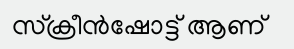സ്‌ക്രീൻഷോട്ട് ആണ്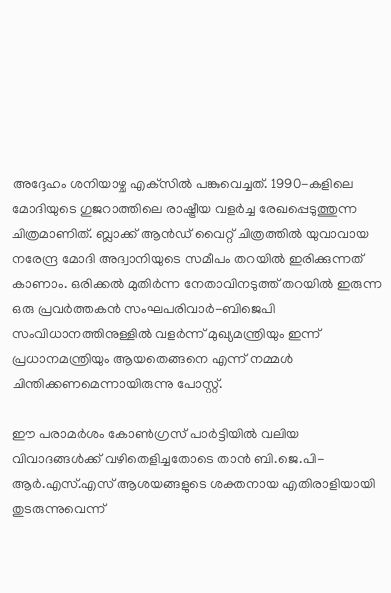അദ്ദേഹം ശനിയാഴ്ച എക്‌സിൽ പങ്കുവെച്ചത്. 1990-കളിലെ മോദിയുടെ ഗുജറാത്തിലെ രാഷ്ട്രീയ വളർച്ച രേഖപ്പെടുത്തുന്ന ചിത്രമാണിത്. ബ്ലാക്ക് ആൻഡ് വൈറ്റ് ചിത്രത്തിൽ യുവാവായ നരേന്ദ്ര മോദി അദ്വാനിയുടെ സമീപം തറയിൽ ഇരിക്കുന്നത് കാണാം. ഒരിക്കൽ മുതിർന്ന നേതാവിനടുത്ത് തറയിൽ ഇരുന്ന ഒരു പ്രവർത്തകൻ സംഘപരിവാർ-ബിജെപി സംവിധാനത്തിനുള്ളിൽ വളർന്ന് മുഖ്യമന്ത്രിയും ഇന്ന് പ്രധാനമന്ത്രിയും ആയതെങ്ങനെ എന്ന് നമ്മൾ ചിന്തിക്കണമെന്നായിരുന്നു പോസ്റ്റ്.

ഈ പരാമർശം കോൺഗ്രസ് പാർട്ടിയിൽ വലിയ വിവാദങ്ങൾക്ക് വഴിതെളിച്ചതോടെ താൻ ബി.ജെ.പി-ആർ.എസ്.എസ് ആശയങ്ങളുടെ ശക്തനായ എതിരാളിയായി തുടരുന്നുവെന്ന്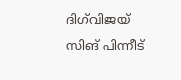ദിഗ്‌വിജയ് സിങ് പിന്നീട്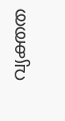വ്യക്തത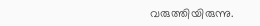വരുത്തിയിരുന്നു.